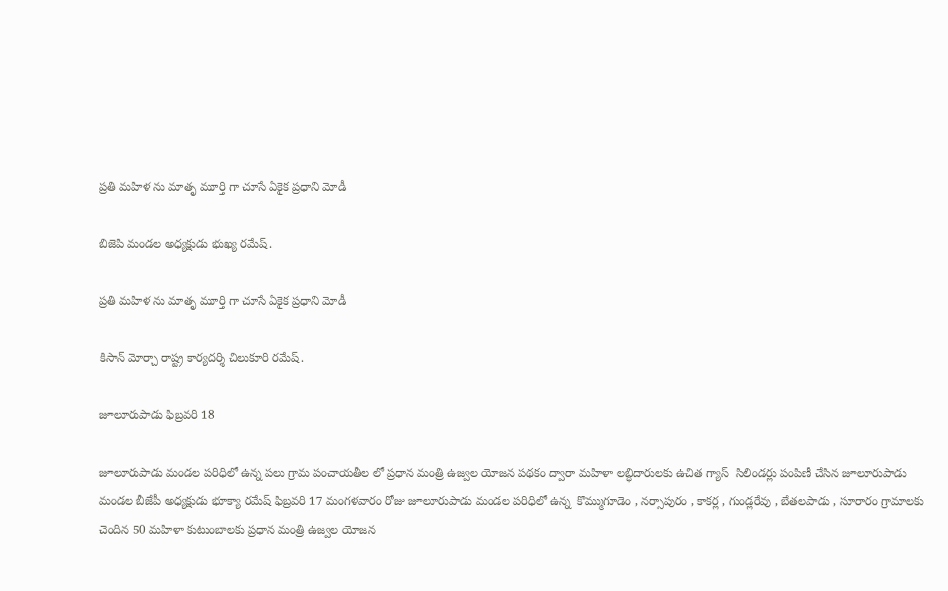ప్రతి మహిళ ను మాతృ మూర్తి గా చూసే ఏకైక ప్రధాని మోడీ

బిజెపి మండల అధ్యక్షుడు భుఖ్య రమేష్.

ప్రతి మహిళ ను మాతృ మూర్తి గా చూసే ఏకైక ప్రధాని మోడీ

కిసాన్ మోర్చా రాష్ట్ర కార్యదర్శి చిలుకూరి రమేష్.

జూలూరుపాడు ఫిబ్రవరి 18

జూలూరుపాడు మండల పరిధిలో ఉన్న పలు గ్రామ పంచాయతీల లో ప్రధాన మంత్రి ఉజ్వల యోజన పథకం ద్వారా మహిళా లబ్ధిదారులకు ఉచిత గ్యాస్  సిలిండర్లు పంపిణీ చేసిన జూలూరుపాడు మండల బీజేపీ అధ్యక్షుడు భూక్యా రమేష్ ఫిబ్రవరి 17 మంగళవారం రోజు జూలూరుపాడు మండల పరిధిలో ఉన్న  కొమ్ముగూడెం , నర్సాపురం , కాకర్ల , గుండ్లరేవు , బేతలపాడు , సూరారం గ్రామాలకు చెందిన 50 మహిళా కుటుంబాలకు ప్రధాన మంత్రి ఉజ్వల యోజన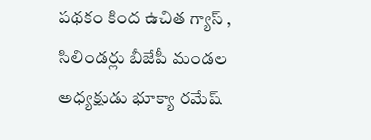పథకం కింద ఉచిత గ్యాస్ , సిలిండర్లు బీజేపీ మండల అధ్యక్షుడు భూక్యా రమేష్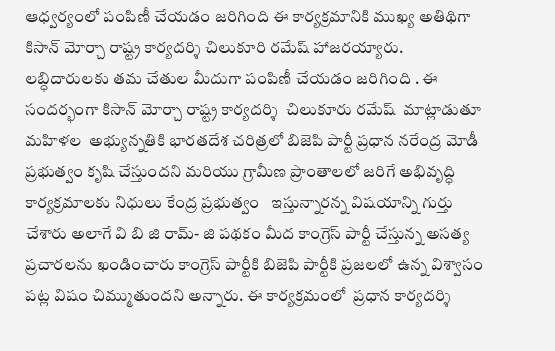ఆధ్వర్యంలో పంపిణీ చేయడం జరిగింది ఈ కార్యక్రమానికి ముఖ్య అతిథిగా కిసాన్ మోర్చా రాష్ట్ర కార్యదర్శి చిలుకూరి రమేష్ హాజరయ్యారు. లబ్ధిదారులకు తమ చేతుల మీదుగా పంపిణీ చేయడం జరిగింది . ఈ సందర్భంగా కిసాన్ మోర్చా రాష్ట్ర కార్యదర్శి  చిలుకూరు రమేష్  మాట్లాడుతూ  మహిళల  అభ్యున్నతికి భారతదేశ చరిత్రలో బిజెపి పార్టీ ప్రధాన నరేంద్ర మోడీ  ప్రభుత్వం కృషి చేస్తుందని మరియు గ్రామీణ ప్రాంతాలలో జరిగే అభివృద్ధి కార్యక్రమాలకు నిధులు కేంద్ర ప్రభుత్వం   ఇస్తున్నారన్న విషయాన్ని గుర్తు చేశారు అలాగే వి బి జి రామ్- జి పథకం మీద కాంగ్రెస్ పార్టీ చేస్తున్న అసత్య ప్రచారలను ఖండించారు కాంగ్రెస్ పార్టీకి బిజెపి పార్టీకి ప్రజలలో ఉన్న విశ్వాసం పట్ల విషం చిమ్ముతుందని అన్నారు. ఈ కార్యక్రమంలో  ప్రధాన కార్యదర్శి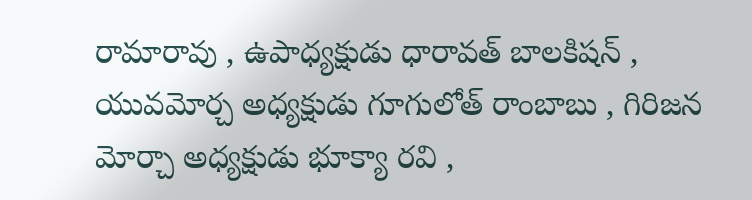రామారావు , ఉపాధ్యక్షుడు ధారావత్ బాలకిషన్ , యువమోర్చ అధ్యక్షుడు గూగులోత్ రాంబాబు , గిరిజన మోర్చా అధ్యక్షుడు భూక్యా రవి ,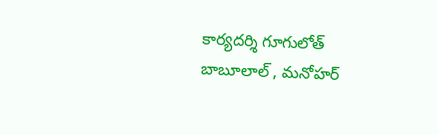కార్యదర్శి గూగులోత్ బాబూలాల్ , మనోహర్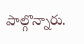పాల్గొన్నారు.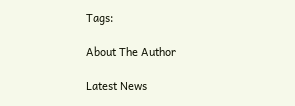Tags:

About The Author

Latest News